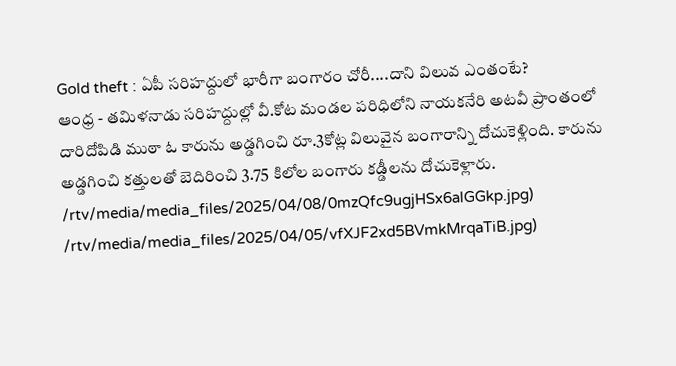Gold theft : ఏపీ సరిహద్దులో భారీగా బంగారం చోరీ....దాని విలువ ఎంతంటే?
ఆంధ్ర - తమిళనాడు సరిహద్దుల్లో వీ.కోట మండల పరిధిలోని నాయకనేరి అటవీ ప్రాంతంలో దారిదోపిడి ముఠా ఓ కారును అడ్డగించి రూ.3కోట్ల విలువైన బంగారాన్ని దోచుకెళ్లింది. కారును అడ్డగించి కత్తులతో బెదిరించి 3.75 కిలోల బంగారు కడ్డీలను దోచుకెళ్లారు.
/rtv/media/media_files/2025/04/08/0mzQfc9ugjHSx6alGGkp.jpg)
/rtv/media/media_files/2025/04/05/vfXJF2xd5BVmkMrqaTiB.jpg)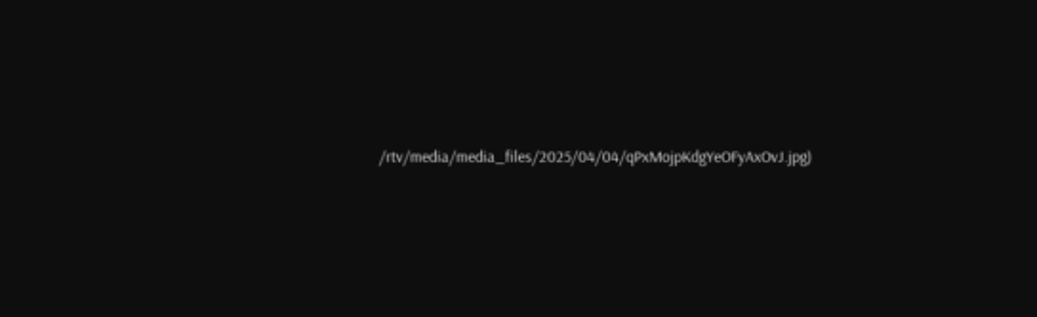/rtv/media/media_files/2025/04/04/qPxMojpKdgYeOFyAxOvJ.jpg)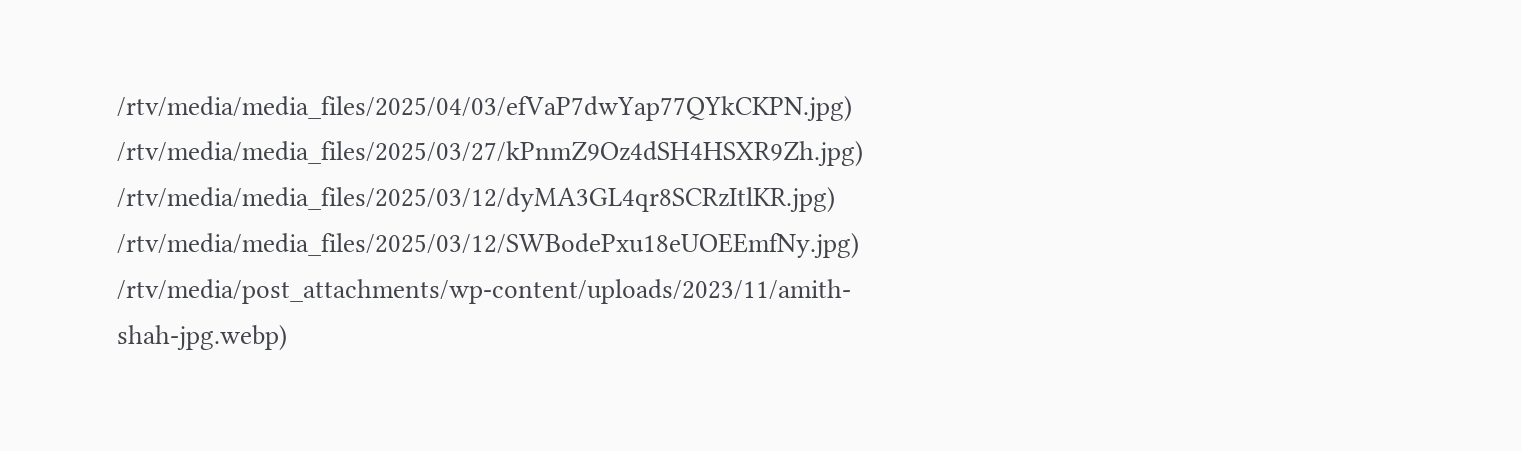/rtv/media/media_files/2025/04/03/efVaP7dwYap77QYkCKPN.jpg)
/rtv/media/media_files/2025/03/27/kPnmZ9Oz4dSH4HSXR9Zh.jpg)
/rtv/media/media_files/2025/03/12/dyMA3GL4qr8SCRzItlKR.jpg)
/rtv/media/media_files/2025/03/12/SWBodePxu18eUOEEmfNy.jpg)
/rtv/media/post_attachments/wp-content/uploads/2023/11/amith-shah-jpg.webp)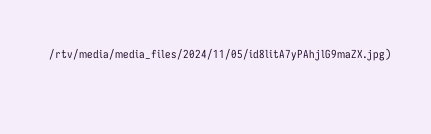/rtv/media/media_files/2024/11/05/id8litA7yPAhjlG9maZX.jpg)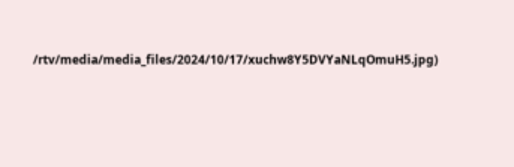/rtv/media/media_files/2024/10/17/xuchw8Y5DVYaNLqOmuH5.jpg)